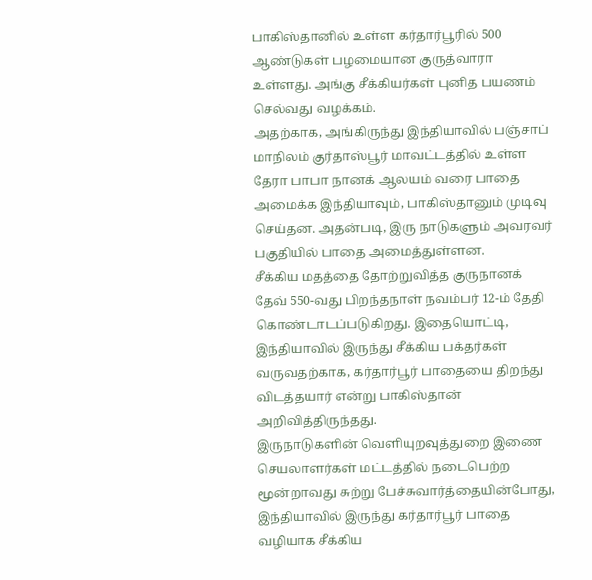பாகிஸ்தானில் உள்ள கர்தார்பூரில் 500 ஆண்டுகள் பழமையான குருத்வாரா உள்ளது. அங்கு சீக்கியர்கள் புனித பயணம் செல்வது வழக்கம்.
அதற்காக, அங்கிருந்து இந்தியாவில் பஞ்சாப் மாநிலம் குர்தாஸ்பூர் மாவட்டத்தில் உள்ள தேரா பாபா நானக் ஆலயம் வரை பாதை அமைக்க இந்தியாவும், பாகிஸ்தானும் முடிவு செய்தன. அதன்படி, இரு நாடுகளும் அவரவர் பகுதியில் பாதை அமைத்துள்ளன.
சீக்கிய மதத்தை தோற்றுவித்த குருநானக் தேவ் 550-வது பிறந்தநாள் நவம்பர் 12-ம் தேதி கொண்டாடப்படுகிறது. இதையொட்டி, இந்தியாவில் இருந்து சீக்கிய பக்தர்கள் வருவதற்காக, கர்தார்பூர் பாதையை திறந்து விடத்தயார் என்று பாகிஸ்தான் அறிவித்திருந்தது.
இருநாடுகளின் வெளியுறவுத்துறை இணை செயலாளர்கள் மட்டத்தில் நடைபெற்ற மூன்றாவது சுற்று பேச்சுவார்த்தையின்போது, இந்தியாவில் இருந்து கர்தார்பூர் பாதை வழியாக சீக்கிய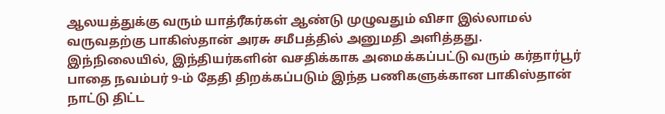ஆலயத்துக்கு வரும் யாத்ரீகர்கள் ஆண்டு முழுவதும் விசா இல்லாமல் வருவதற்கு பாகிஸ்தான் அரசு சமீபத்தில் அனுமதி அளித்தது.
இந்நிலையில், இந்தியர்களின் வசதிக்காக அமைக்கப்பட்டு வரும் கர்தார்பூர் பாதை நவம்பர் 9-ம் தேதி திறக்கப்படும் இந்த பணிகளுக்கான பாகிஸ்தான் நாட்டு திட்ட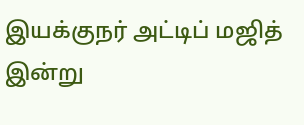இயக்குநர் அட்டிப் மஜித் இன்று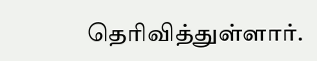தெரிவித்துள்ளார்.